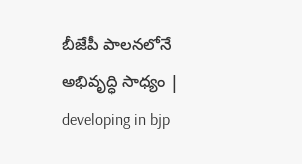బీజేపీ పాలనలోనే అభివృద్ధి సాధ్యం | developing in bjp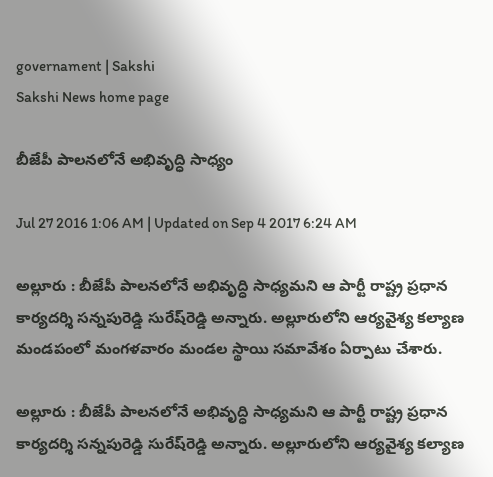governament | Sakshi
Sakshi News home page

బీజేపీ పాలనలోనే అభివృద్ధి సాధ్యం

Jul 27 2016 1:06 AM | Updated on Sep 4 2017 6:24 AM

అల్లూరు : బీజేపీ పాలనలోనే అభివృద్ధి సాధ్యమని ఆ పార్టీ రాష్ట్ర ప్రధాన కార్యదర్శి సన్నపురెడ్డి సురేష్‌రెడ్డి అన్నారు. అల్లూరులోని ఆర్యవైశ్య కల్యాణ మండపంలో మంగళవారం మండల స్థాయి సమావేశం ఏర్పాటు చేశారు.

అల్లూరు : బీజేపీ పాలనలోనే అభివృద్ధి సాధ్యమని ఆ పార్టీ రాష్ట్ర ప్రధాన కార్యదర్శి సన్నపురెడ్డి సురేష్‌రెడ్డి అన్నారు. అల్లూరులోని ఆర్యవైశ్య కల్యాణ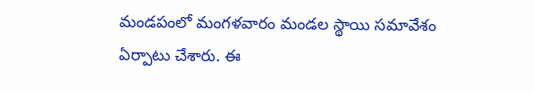మండపంలో మంగళవారం మండల స్థాయి సమావేశం ఏర్పాటు చేశారు. ఈ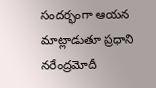సందర్భంగా ఆయన మాట్లాడుతూ ప్రధాని నరేంద్రమోదీ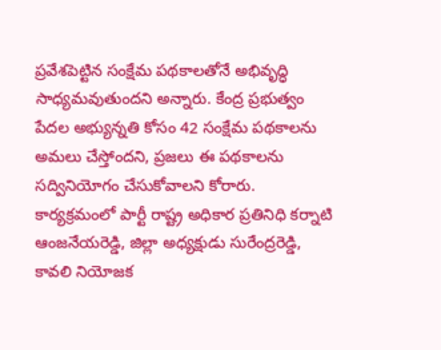ప్రవేశపెట్టిన సంక్షేమ పథకాలతోనే అభివృద్ధి సాధ్యమవుతుందని అన్నారు. కేంద్ర ప్రభుత్వం పేదల అభ్యున్నతి కోసం 42 సంక్షేమ పథకాలను అమలు చేస్తోందని, ప్రజలు ఈ పథకాలను సద్వినియోగం చేసుకోవాలని కోరారు. కార్యక్రమంలో పార్టీ రాష్ట్ర అధికార ప్రతినిధి కర్నాటి ఆంజనేయరెడ్డి, జిల్లా అధ్యక్షుడు సురేంద్రరెడ్డి, కావలి నియోజక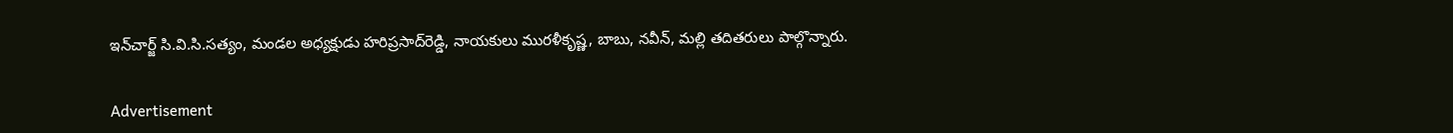ఇన్‌చార్జ్‌ సి.వి.సి.సత్యం, మండల అధ్యక్షుడు హరిప్రసాద్‌రెడ్డి, నాయకులు మురళీకృష్ణ, బాబు, నవీన్, మల్లి తదితరులు పాల్గొన్నారు.


Advertisement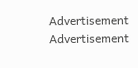Advertisement
Advertisement